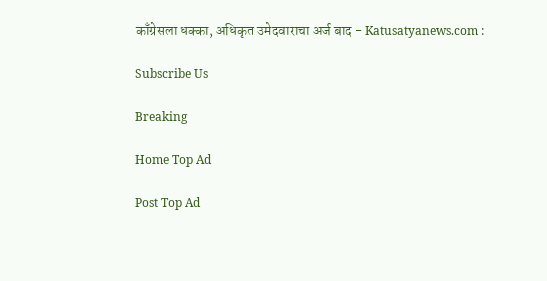काँग्रेसला धक्का, अधिकृत उमेदवाराचा अर्ज बाद - Katusatyanews.com :

Subscribe Us

Breaking

Home Top Ad

Post Top Ad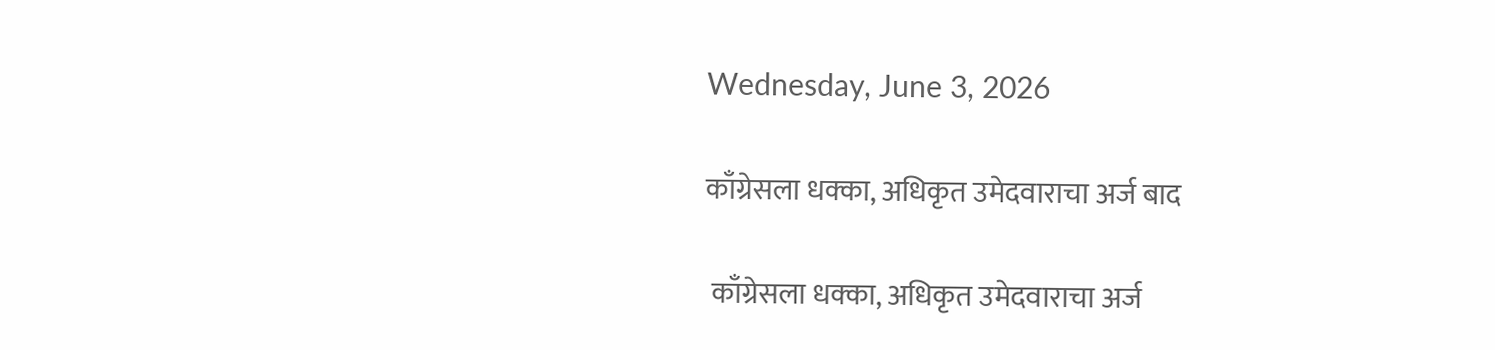Wednesday, June 3, 2026

काँग्रेसला धक्का, अधिकृत उमेदवाराचा अर्ज बाद

 काँग्रेसला धक्का, अधिकृत उमेदवाराचा अर्ज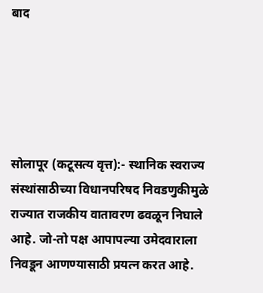बाद





सोलापूर (कटूसत्य वृत्त):- स्थानिक स्वराज्य संस्थांसाठीच्या विधानपरिषद निवडणुकीमुळे राज्यात राजकीय वातावरण ढवळून निघाले आहे. जो-तो पक्ष आपापल्या उमेदवाराला निवडून आणण्यासाठी प्रयत्न करत आहे.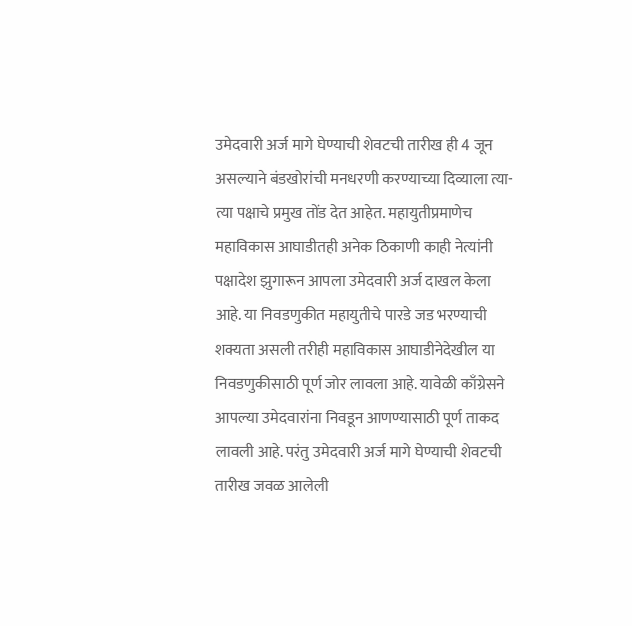उमेदवारी अर्ज मागे घेण्याची शेवटची तारीख ही 4 जून असल्याने बंडखोरांची मनधरणी करण्याच्या दिव्याला त्या-त्या पक्षाचे प्रमुख तोंड देत आहेत. महायुतीप्रमाणेच महाविकास आघाडीतही अनेक ठिकाणी काही नेत्यांनी पक्षादेश झुगारून आपला उमेदवारी अर्ज दाखल केला आहे. या निवडणुकीत महायुतीचे पारडे जड भरण्याची शक्यता असली तरीही महाविकास आघाडीनेदेखील या निवडणुकीसाठी पूर्ण जोर लावला आहे. यावेळी काँग्रेसने आपल्या उमेदवारांना निवडून आणण्यासाठी पूर्ण ताकद लावली आहे. परंतु उमेदवारी अर्ज मागे घेण्याची शेवटची तारीख जवळ आलेली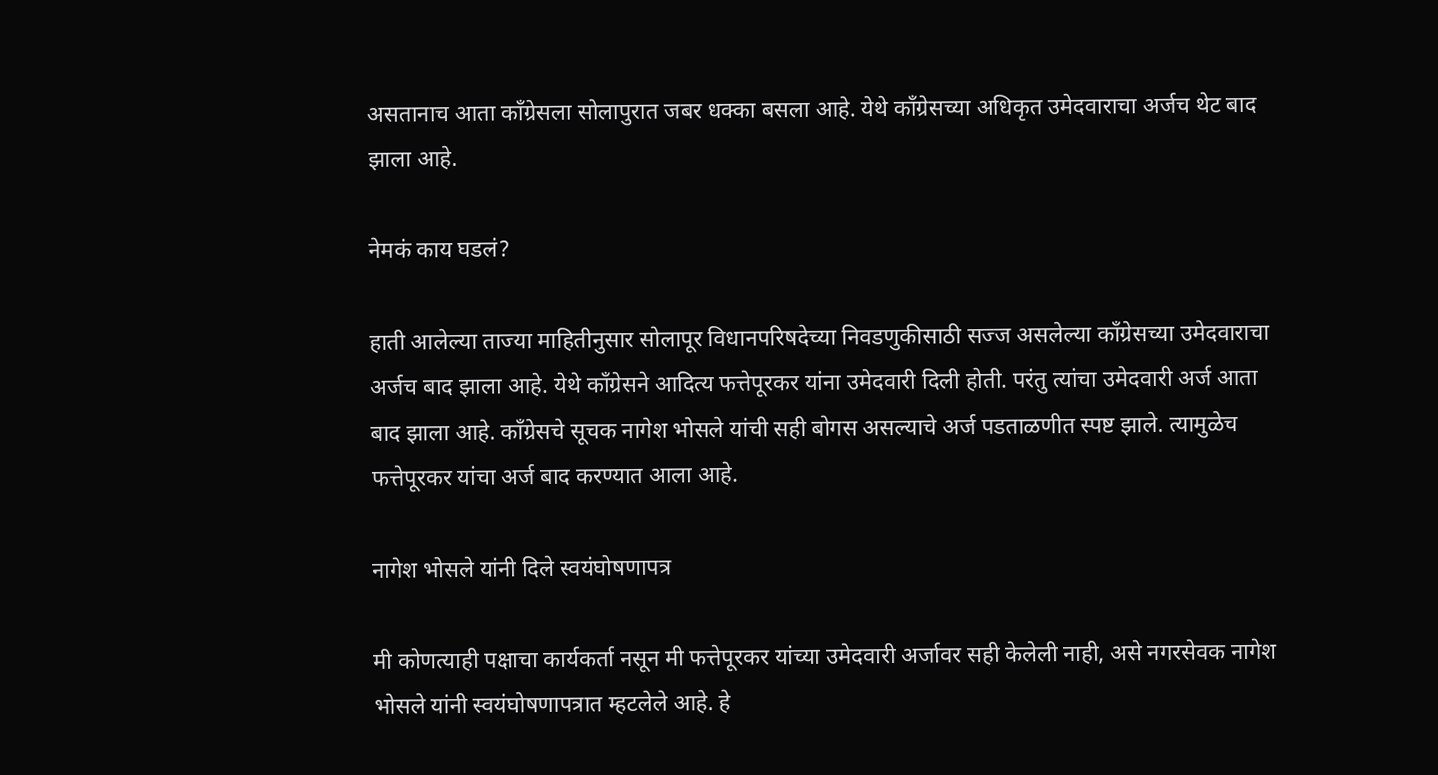असतानाच आता काँग्रेसला सोलापुरात जबर धक्का बसला आहे. येथे काँग्रेसच्या अधिकृत उमेदवाराचा अर्जच थेट बाद झाला आहे.

नेमकं काय घडलं?

हाती आलेल्या ताज्या माहितीनुसार सोलापूर विधानपरिषदेच्या निवडणुकीसाठी सज्ज असलेल्या काँग्रेसच्या उमेदवाराचा अर्जच बाद झाला आहे. येथे काँग्रेसने आदित्य फत्तेपूरकर यांना उमेदवारी दिली होती. परंतु त्यांचा उमेदवारी अर्ज आता बाद झाला आहे. काँग्रेसचे सूचक नागेश भोसले यांची सही बोगस असल्याचे अर्ज पडताळणीत स्पष्ट झाले. त्यामुळेच फत्तेपूरकर यांचा अर्ज बाद करण्यात आला आहे.

नागेश भोसले यांनी दिले स्वयंघोषणापत्र

मी कोणत्याही पक्षाचा कार्यकर्ता नसून मी फत्तेपूरकर यांच्या उमेदवारी अर्जावर सही केलेली नाही, असे नगरसेवक नागेश भोसले यांनी स्वयंघोषणापत्रात म्हटलेले आहे. हे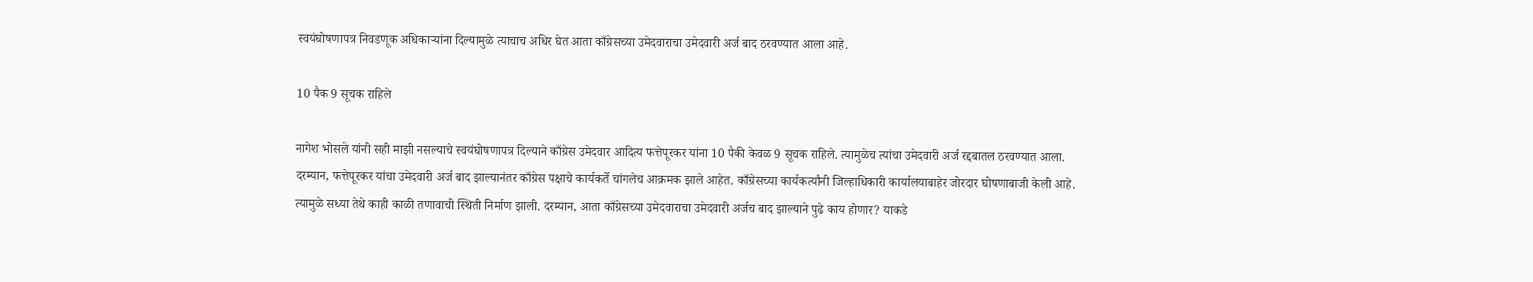स्वयंघोषणापत्र निवडणूक अधिकाऱ्यांना दिल्यामुळे त्याचाच अधिर घेत आता काँग्रेसच्या उमेदवाराचा उमेदवारी अर्ज बाद ठरवण्यात आला आहे.

10 पैक 9 सूचक राहिले

नागेश भोसले यांनी सही माझी नसल्याचे स्वयंघोषणापत्र दिल्याने काँग्रेस उमेदवार आदित्य फत्तेपूरकर यांना 10 पैकी केवळ 9 सूचक राहिले. त्यामुळेच त्यांचा उमेदवारी अर्ज रद्दबातल ठरवण्यात आला. दरम्यान, फत्तेपूरकर यांचा उमेदवारी अर्ज बाद झाल्यानंतर काँग्रेस पक्षाचे कार्यकर्ते चांगलेच आक्रमक झाले आहेत. काँग्रेसच्या कार्यकर्त्यांनी जिल्हाधिकारी कार्यालयाबाहेर जोरदार घोषणाबाजी केली आहे. त्यामुळे सध्या तेथे काही काळी तणावाची स्थिती निर्माण झाली. दरम्यान, आता काँग्रेसच्या उमेदवाराचा उमेदवारी अर्जच बाद झाल्याने पुढे काय होणार? याकडे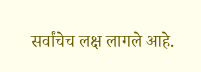सर्वांचेच लक्ष लागले आहे.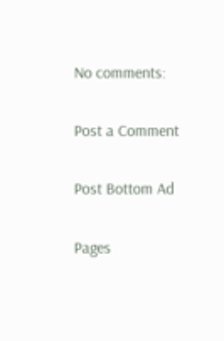No comments:

Post a Comment

Post Bottom Ad

Pages